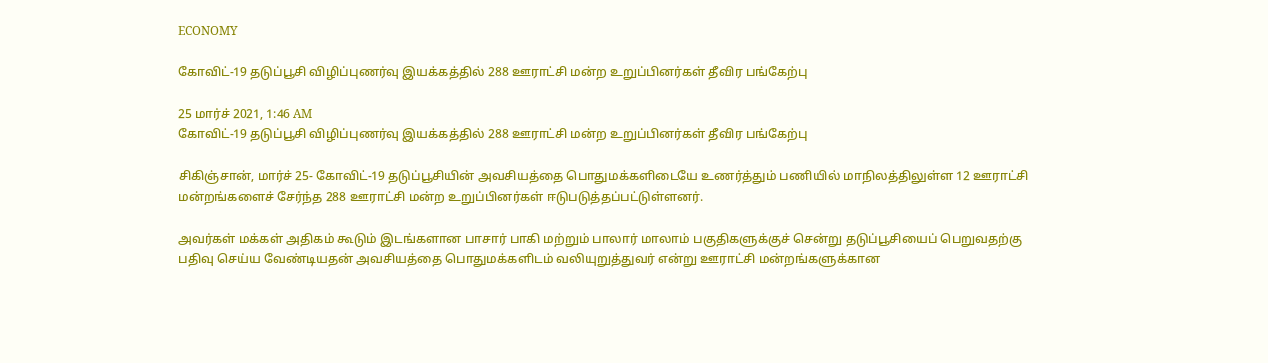ECONOMY

கோவிட்-19 தடுப்பூசி விழிப்புணர்வு இயக்கத்தில் 288 ஊராட்சி மன்ற உறுப்பினர்கள் தீவிர பங்கேற்பு

25 மார்ச் 2021, 1:46 AM
கோவிட்-19 தடுப்பூசி விழிப்புணர்வு இயக்கத்தில் 288 ஊராட்சி மன்ற உறுப்பினர்கள் தீவிர பங்கேற்பு

சிகிஞ்சான், மார்ச் 25- கோவிட்-19 தடுப்பூசியின் அவசியத்தை பொதுமக்களிடையே உணர்த்தும் பணியில் மாநிலத்திலுள்ள 12 ஊராட்சி மன்றங்களைச் சேர்ந்த 288 ஊராட்சி மன்ற உறுப்பினர்கள் ஈடுபடுத்தப்பட்டுள்ளனர்.

அவர்கள் மக்கள் அதிகம் கூடும் இடங்களான பாசார் பாகி மற்றும் பாலார் மாலாம் பகுதிகளுக்குச் சென்று தடுப்பூசியைப் பெறுவதற்கு பதிவு செய்ய வேண்டியதன் அவசியத்தை பொதுமக்களிடம் வலியுறுத்துவர் என்று ஊராட்சி மன்றங்களுக்கான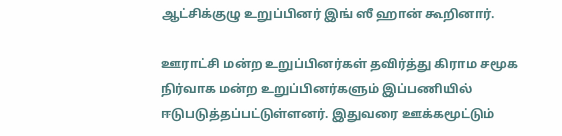ஆட்சிக்குழு உறுப்பினர் இங் ஸீ ஹான் கூறினார்.

ஊராட்சி மன்ற உறுப்பினர்கள் தவிர்த்து கிராம சமூக நிர்வாக மன்ற உறுப்பினர்களும் இப்பணியில் ஈடுபடுத்தப்பட்டுள்ளனர். இதுவரை ஊக்கமூட்டும்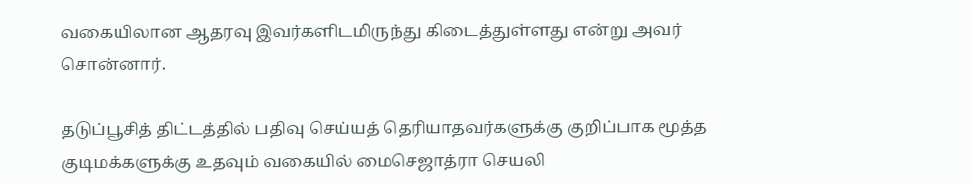வகையிலான ஆதரவு இவர்களிடமிருந்து கிடைத்துள்ளது என்று அவர் சொன்னார்.

தடுப்பூசித் திட்டத்தில் பதிவு செய்யத் தெரியாதவர்களுக்கு குறிப்பாக மூத்த குடிமக்களுக்கு உதவும் வகையில் மைசெஜாத்ரா செயலி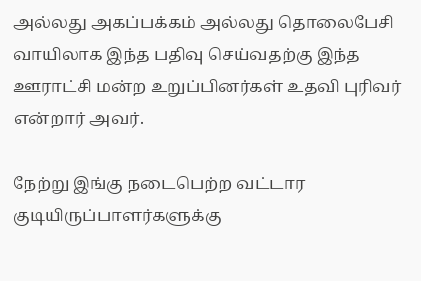அல்லது அகப்பக்கம் அல்லது தொலைபேசி வாயிலாக இந்த பதிவு செய்வதற்கு இந்த ஊராட்சி மன்ற உறுப்பினர்கள் உதவி புரிவர் என்றார் அவர்.

நேற்று இங்கு நடைபெற்ற வட்டார குடியிருப்பாளர்களுக்கு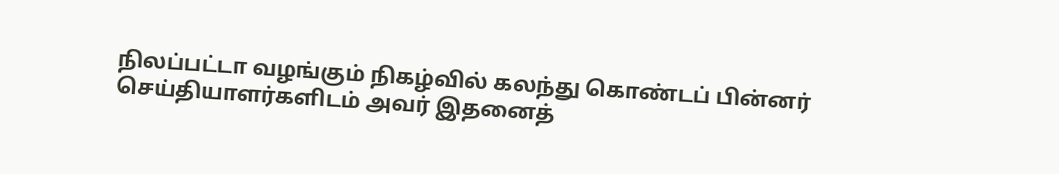நிலப்பட்டா வழங்கும் நிகழ்வில் கலந்து கொண்டப் பின்னர் செய்தியாளர்களிடம் அவர் இதனைத்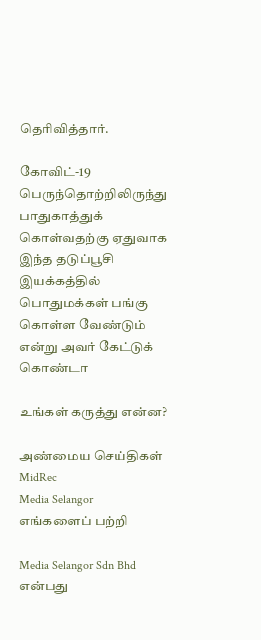தெரிவித்தார்.

கோவிட்-19 பெருந்தொற்றிலிருந்து பாதுகாத்துக் கொள்வதற்கு ஏதுவாக இந்த தடுப்பூசி இயக்கத்தில் பொதுமக்கள் பங்கு கொள்ள வேண்டும் என்று அவர் கேட்டுக் கொண்டா

உங்கள் கருத்து என்ன?

அண்மைய செய்திகள்
MidRec
Media Selangor
எங்களைப் பற்றி

Media Selangor Sdn Bhd என்பது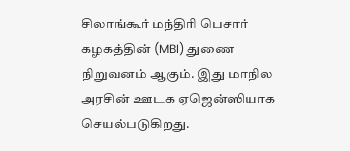சிலாங்கூர் மந்திரி பெசார் கழகத்தின் (MBI) துணை நிறுவனம் ஆகும். இது மாநில அரசின் ஊடக ஏஜென்ஸியாக செயல்படுகிறது.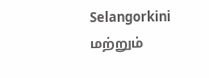Selangorkini மற்றும்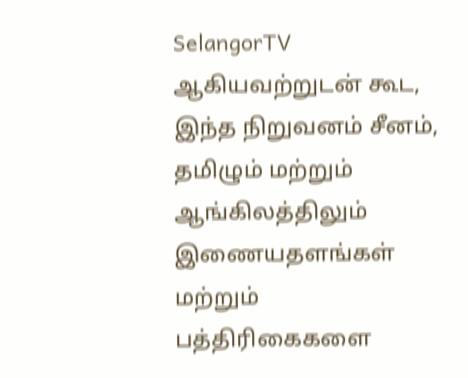SelangorTV ஆகியவற்றுடன் கூட, இந்த நிறுவனம் சீனம், தமிழும் மற்றும் ஆங்கிலத்திலும் இணையதளங்கள் மற்றும் பத்திரிகைகளை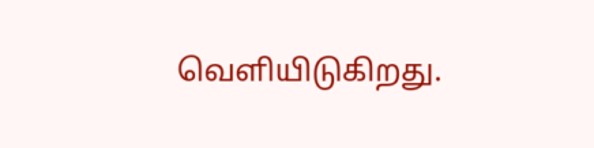வெளியிடுகிறது.